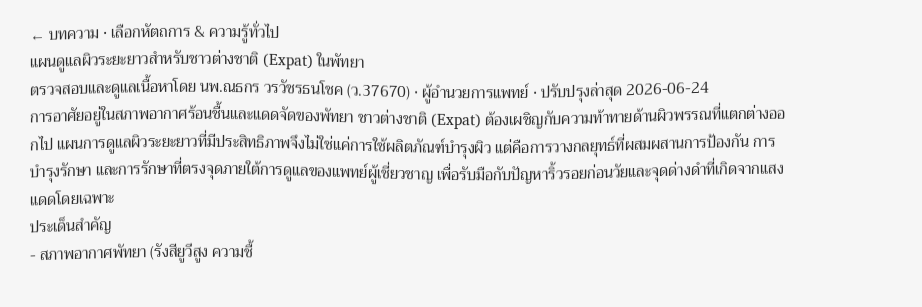← บทความ · เลือกหัตถการ & ความรู้ทั่วไป
แผนดูแลผิวระยะยาวสำหรับชาวต่างชาติ (Expat) ในพัทยา
ตรวจสอบและดูแลเนื้อหาโดย นพ.ณธกร วรวัชรธนโชค (ว.37670) · ผู้อำนวยการแพทย์ · ปรับปรุงล่าสุด 2026-06-24
การอาศัยอยู่ในสภาพอากาศร้อนชื้นและแดดจัดของพัทยา ชาวต่างชาติ (Expat) ต้องเผชิญกับความท้าทายด้านผิวพรรณที่แตกต่างออกไป แผนการดูแลผิวระยะยาวที่มีประสิทธิภาพจึงไม่ใช่แค่การใช้ผลิตภัณฑ์บำรุงผิว แต่คือการวางกลยุทธ์ที่ผสมผสานการป้องกัน การบำรุงรักษา และการรักษาที่ตรงจุดภายใต้การดูแลของแพทย์ผู้เชี่ยวชาญ เพื่อรับมือกับปัญหาริ้วรอยก่อนวัยและจุดด่างดำที่เกิดจากแสงแดดโดยเฉพาะ
ประเด็นสำคัญ
- สภาพอากาศพัทยา (รังสียูวีสูง ความชื้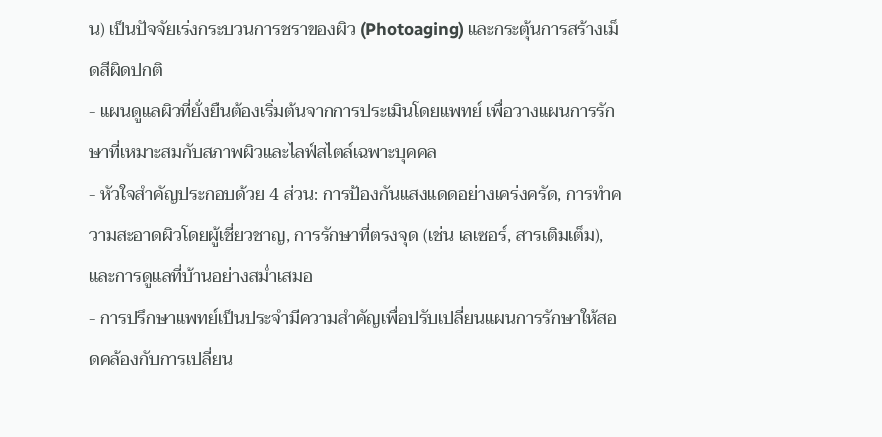น) เป็นปัจจัยเร่งกระบวนการชราของผิว (Photoaging) และกระตุ้นการสร้างเม็ดสีผิดปกติ
- แผนดูแลผิวที่ยั่งยืนต้องเริ่มต้นจากการประเมินโดยแพทย์ เพื่อวางแผนการรักษาที่เหมาะสมกับสภาพผิวและไลฟ์สไตล์เฉพาะบุคคล
- หัวใจสำคัญประกอบด้วย 4 ส่วน: การป้องกันแสงแดดอย่างเคร่งครัด, การทำความสะอาดผิวโดยผู้เชี่ยวชาญ, การรักษาที่ตรงจุด (เช่น เลเซอร์, สารเติมเต็ม), และการดูแลที่บ้านอย่างสม่ำเสมอ
- การปรึกษาแพทย์เป็นประจำมีความสำคัญเพื่อปรับเปลี่ยนแผนการรักษาให้สอดคล้องกับการเปลี่ยน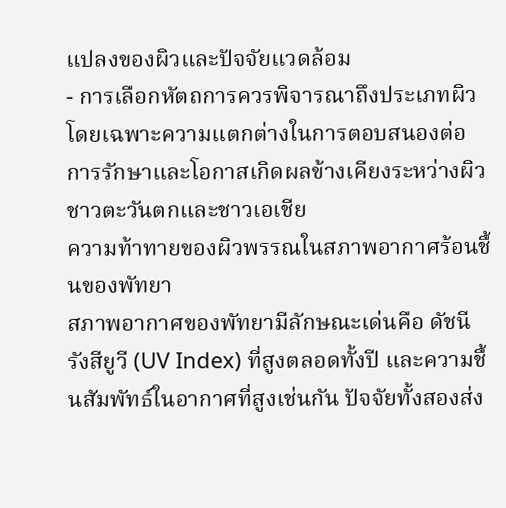แปลงของผิวและปัจจัยแวดล้อม
- การเลือกหัตถการควรพิจารณาถึงประเภทผิว โดยเฉพาะความแตกต่างในการตอบสนองต่อการรักษาและโอกาสเกิดผลข้างเคียงระหว่างผิวชาวตะวันตกและชาวเอเชีย
ความท้าทายของผิวพรรณในสภาพอากาศร้อนชื้นของพัทยา
สภาพอากาศของพัทยามีลักษณะเด่นคือ ดัชนีรังสียูวี (UV Index) ที่สูงตลอดทั้งปี และความชื้นสัมพัทธ์ในอากาศที่สูงเช่นกัน ปัจจัยทั้งสองส่ง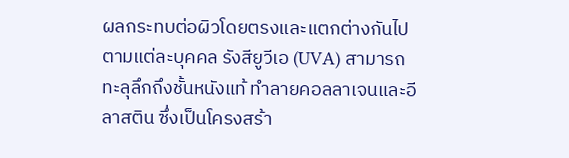ผลกระทบต่อผิวโดยตรงและแตกต่างกันไปตามแต่ละบุคคล รังสียูวีเอ (UVA) สามารถทะลุลึกถึงชั้นหนังแท้ ทำลายคอลลาเจนและอีลาสติน ซึ่งเป็นโครงสร้า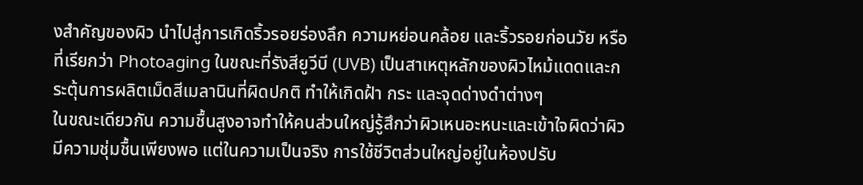งสำคัญของผิว นำไปสู่การเกิดริ้วรอยร่องลึก ความหย่อนคล้อย และริ้วรอยก่อนวัย หรือที่เรียกว่า Photoaging ในขณะที่รังสียูวีบี (UVB) เป็นสาเหตุหลักของผิวไหม้แดดและกระตุ้นการผลิตเม็ดสีเมลานินที่ผิดปกติ ทำให้เกิดฝ้า กระ และจุดด่างดำต่างๆ
ในขณะเดียวกัน ความชื้นสูงอาจทำให้คนส่วนใหญ่รู้สึกว่าผิวเหนอะหนะและเข้าใจผิดว่าผิวมีความชุ่มชื้นเพียงพอ แต่ในความเป็นจริง การใช้ชีวิตส่วนใหญ่อยู่ในห้องปรับ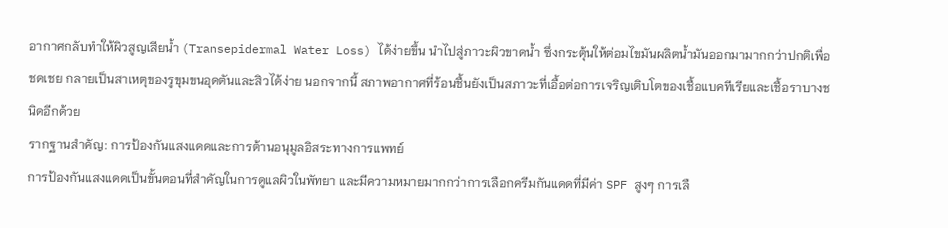อากาศกลับทำให้ผิวสูญเสียน้ำ (Transepidermal Water Loss) ได้ง่ายขึ้น นำไปสู่ภาวะผิวขาดน้ำ ซึ่งกระตุ้นให้ต่อมไขมันผลิตน้ำมันออกมามากกว่าปกติเพื่อชดเชย กลายเป็นสาเหตุของรูขุมขนอุดตันและสิวได้ง่าย นอกจากนี้ สภาพอากาศที่ร้อนชื้นยังเป็นสภาวะที่เอื้อต่อการเจริญเติบโตของเชื้อแบคทีเรียและเชื้อราบางชนิดอีกด้วย
รากฐานสำคัญ: การป้องกันแสงแดดและการต้านอนุมูลอิสระทางการแพทย์
การป้องกันแสงแดดเป็นขั้นตอนที่สำคัญในการดูแลผิวในพัทยา และมีความหมายมากกว่าการเลือกครีมกันแดดที่มีค่า SPF สูงๆ การเลื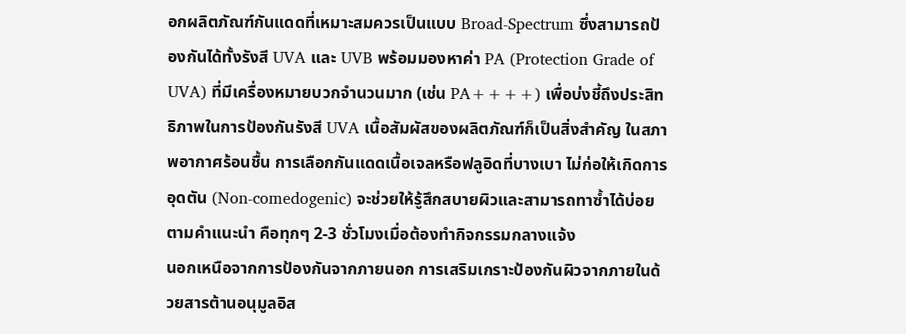อกผลิตภัณฑ์กันแดดที่เหมาะสมควรเป็นแบบ Broad-Spectrum ซึ่งสามารถป้องกันได้ทั้งรังสี UVA และ UVB พร้อมมองหาค่า PA (Protection Grade of UVA) ที่มีเครื่องหมายบวกจำนวนมาก (เช่น PA++++) เพื่อบ่งชี้ถึงประสิทธิภาพในการป้องกันรังสี UVA เนื้อสัมผัสของผลิตภัณฑ์ก็เป็นสิ่งสำคัญ ในสภาพอากาศร้อนชื้น การเลือกกันแดดเนื้อเจลหรือฟลูอิดที่บางเบา ไม่ก่อให้เกิดการอุดตัน (Non-comedogenic) จะช่วยให้รู้สึกสบายผิวและสามารถทาซ้ำได้บ่อยตามคำแนะนำ คือทุกๆ 2-3 ชั่วโมงเมื่อต้องทำกิจกรรมกลางแจ้ง
นอกเหนือจากการป้องกันจากภายนอก การเสริมเกราะป้องกันผิวจากภายในด้วยสารต้านอนุมูลอิส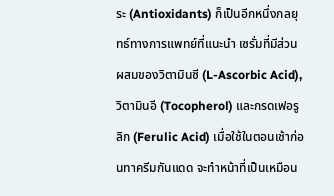ระ (Antioxidants) ก็เป็นอีกหนึ่งกลยุทธ์ทางการแพทย์ที่แนะนำ เซรั่มที่มีส่วนผสมของวิตามินซี (L-Ascorbic Acid), วิตามินอี (Tocopherol) และกรดเฟอรูลิก (Ferulic Acid) เมื่อใช้ในตอนเช้าก่อนทาครีมกันแดด จะทำหน้าที่เป็นเหมือน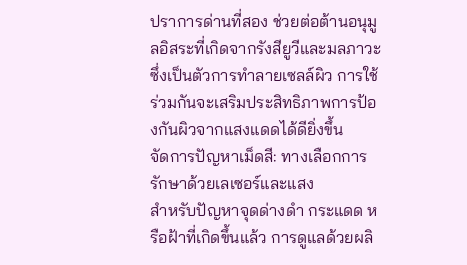ปราการด่านที่สอง ช่วยต่อต้านอนุมูลอิสระที่เกิดจากรังสียูวีและมลภาวะซึ่งเป็นตัวการทำลายเซลล์ผิว การใช้ร่วมกันจะเสริมประสิทธิภาพการป้องกันผิวจากแสงแดดได้ดียิ่งขึ้น
จัดการปัญหาเม็ดสี: ทางเลือกการรักษาด้วยเลเซอร์และแสง
สำหรับปัญหาจุดด่างดำ กระแดด หรือฝ้าที่เกิดขึ้นแล้ว การดูแลด้วยผลิ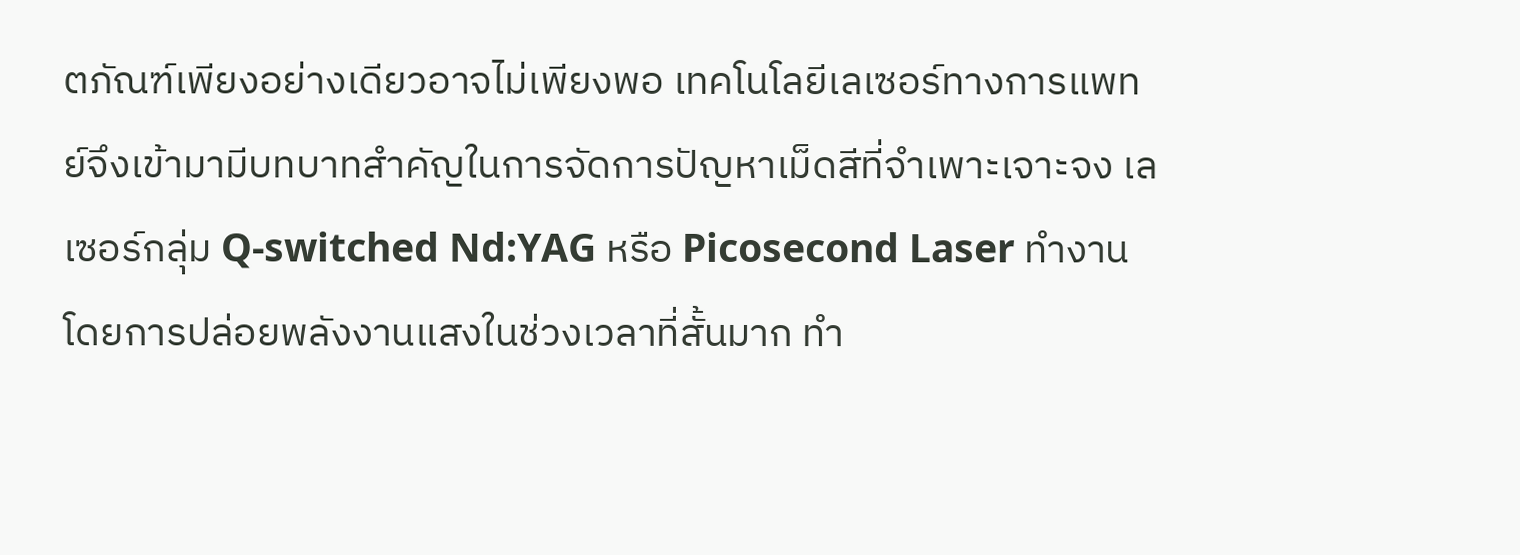ตภัณฑ์เพียงอย่างเดียวอาจไม่เพียงพอ เทคโนโลยีเลเซอร์ทางการแพทย์จึงเข้ามามีบทบาทสำคัญในการจัดการปัญหาเม็ดสีที่จำเพาะเจาะจง เลเซอร์กลุ่ม Q-switched Nd:YAG หรือ Picosecond Laser ทำงานโดยการปล่อยพลังงานแสงในช่วงเวลาที่สั้นมาก ทำ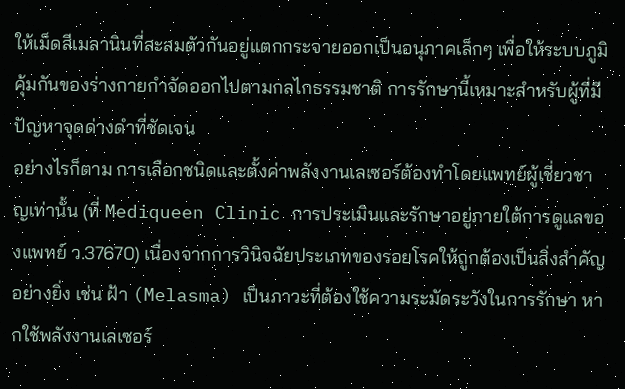ให้เม็ดสีเมลานินที่สะสมตัวกันอยู่แตกกระจายออกเป็นอนุภาคเล็กๆ เพื่อให้ระบบภูมิคุ้มกันของร่างกายกำจัดออกไปตามกลไกธรรมชาติ การรักษานี้เหมาะสำหรับผู้ที่มีปัญหาจุดด่างดำที่ชัดเจน
อย่างไรก็ตาม การเลือกชนิดและตั้งค่าพลังงานเลเซอร์ต้องทำโดยแพทย์ผู้เชี่ยวชาญเท่านั้น (ที่ Mediqueen Clinic การประเมินและรักษาอยู่ภายใต้การดูแลของแพทย์ ว.37670) เนื่องจากการวินิจฉัยประเภทของรอยโรคให้ถูกต้องเป็นสิ่งสำคัญอย่างยิ่ง เช่น ฝ้า (Melasma) เป็นภาวะที่ต้องใช้ความระมัดระวังในการรักษา หากใช้พลังงานเลเซอร์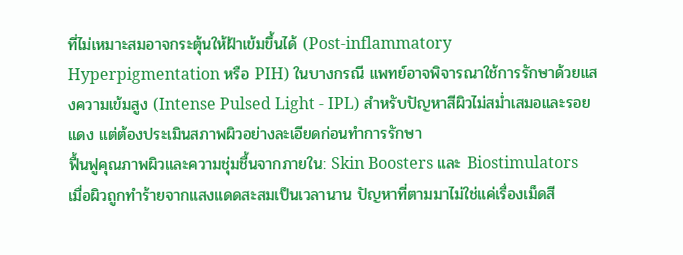ที่ไม่เหมาะสมอาจกระตุ้นให้ฝ้าเข้มขึ้นได้ (Post-inflammatory Hyperpigmentation หรือ PIH) ในบางกรณี แพทย์อาจพิจารณาใช้การรักษาด้วยแสงความเข้มสูง (Intense Pulsed Light - IPL) สำหรับปัญหาสีผิวไม่สม่ำเสมอและรอยแดง แต่ต้องประเมินสภาพผิวอย่างละเอียดก่อนทำการรักษา
ฟื้นฟูคุณภาพผิวและความชุ่มชื้นจากภายใน: Skin Boosters และ Biostimulators
เมื่อผิวถูกทำร้ายจากแสงแดดสะสมเป็นเวลานาน ปัญหาที่ตามมาไม่ใช่แค่เรื่องเม็ดสี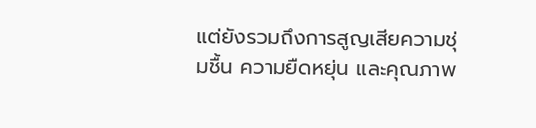แต่ยังรวมถึงการสูญเสียความชุ่มชื้น ความยืดหยุ่น และคุณภาพ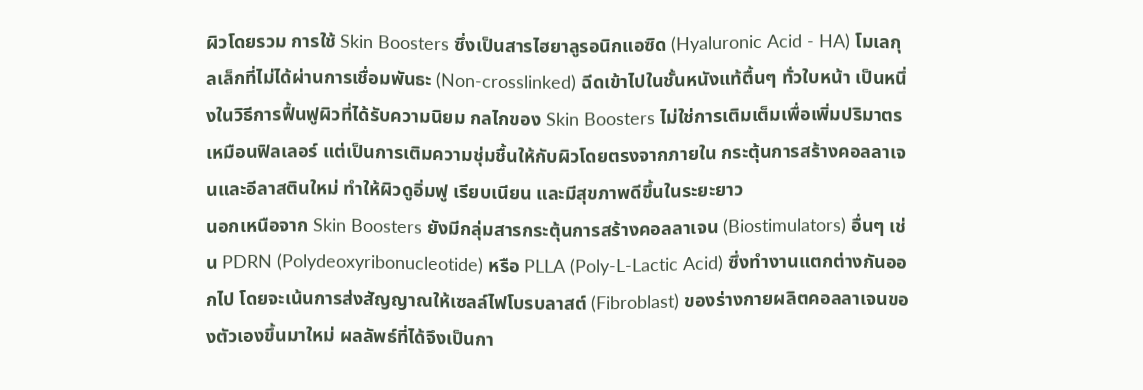ผิวโดยรวม การใช้ Skin Boosters ซึ่งเป็นสารไฮยาลูรอนิกแอซิด (Hyaluronic Acid - HA) โมเลกุลเล็กที่ไม่ได้ผ่านการเชื่อมพันธะ (Non-crosslinked) ฉีดเข้าไปในชั้นหนังแท้ตื้นๆ ทั่วใบหน้า เป็นหนึ่งในวิธีการฟื้นฟูผิวที่ได้รับความนิยม กลไกของ Skin Boosters ไม่ใช่การเติมเต็มเพื่อเพิ่มปริมาตรเหมือนฟิลเลอร์ แต่เป็นการเติมความชุ่มชื้นให้กับผิวโดยตรงจากภายใน กระตุ้นการสร้างคอลลาเจนและอีลาสตินใหม่ ทำให้ผิวดูอิ่มฟู เรียบเนียน และมีสุขภาพดีขึ้นในระยะยาว
นอกเหนือจาก Skin Boosters ยังมีกลุ่มสารกระตุ้นการสร้างคอลลาเจน (Biostimulators) อื่นๆ เช่น PDRN (Polydeoxyribonucleotide) หรือ PLLA (Poly-L-Lactic Acid) ซึ่งทำงานแตกต่างกันออกไป โดยจะเน้นการส่งสัญญาณให้เซลล์ไฟโบรบลาสต์ (Fibroblast) ของร่างกายผลิตคอลลาเจนของตัวเองขึ้นมาใหม่ ผลลัพธ์ที่ได้จึงเป็นกา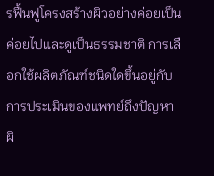รฟื้นฟูโครงสร้างผิวอย่างค่อยเป็นค่อยไปและดูเป็นธรรมชาติ การเลือกใช้ผลิตภัณฑ์ชนิดใดขึ้นอยู่กับการประเมินของแพทย์ถึงปัญหาผิ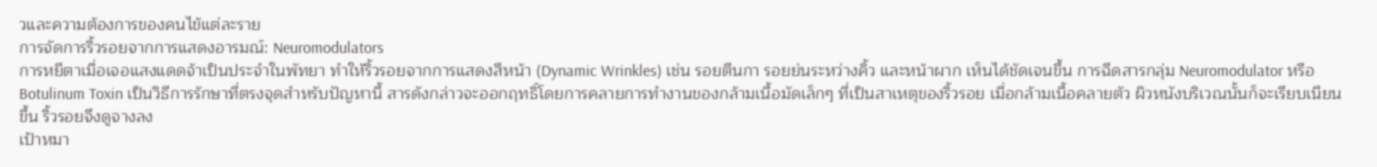วและความต้องการของคนไข้แต่ละราย
การจัดการริ้วรอยจากการแสดงอารมณ์: Neuromodulators
การหยีตาเมื่อเจอแสงแดดจ้าเป็นประจำในพัทยา ทำให้ริ้วรอยจากการแสดงสีหน้า (Dynamic Wrinkles) เช่น รอยตีนกา รอยย่นระหว่างคิ้ว และหน้าผาก เห็นได้ชัดเจนขึ้น การฉีดสารกลุ่ม Neuromodulator หรือ Botulinum Toxin เป็นวิธีการรักษาที่ตรงจุดสำหรับปัญหานี้ สารดังกล่าวจะออกฤทธิ์โดยการคลายการทำงานของกล้ามเนื้อมัดเล็กๆ ที่เป็นสาเหตุของริ้วรอย เมื่อกล้ามเนื้อคลายตัว ผิวหนังบริเวณนั้นก็จะเรียบเนียนขึ้น ริ้วรอยจึงดูจางลง
เป้าหมา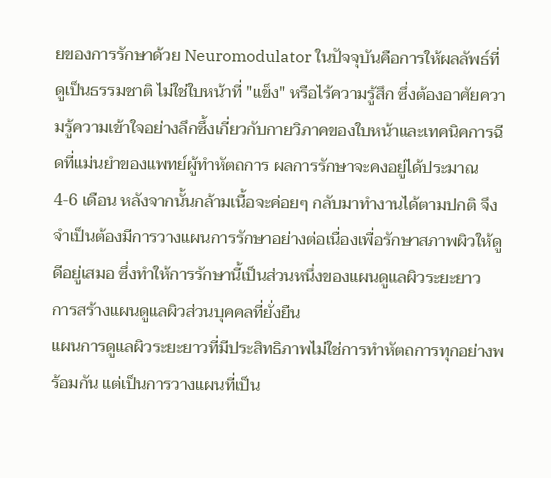ยของการรักษาด้วย Neuromodulator ในปัจจุบันคือการให้ผลลัพธ์ที่ดูเป็นธรรมชาติ ไม่ใช่ใบหน้าที่ "แข็ง" หรือไร้ความรู้สึก ซึ่งต้องอาศัยความรู้ความเข้าใจอย่างลึกซึ้งเกี่ยวกับกายวิภาคของใบหน้าและเทคนิคการฉีดที่แม่นยำของแพทย์ผู้ทำหัตถการ ผลการรักษาจะคงอยู่ได้ประมาณ 4-6 เดือน หลังจากนั้นกล้ามเนื้อจะค่อยๆ กลับมาทำงานได้ตามปกติ จึงจำเป็นต้องมีการวางแผนการรักษาอย่างต่อเนื่องเพื่อรักษาสภาพผิวให้ดูดีอยู่เสมอ ซึ่งทำให้การรักษานี้เป็นส่วนหนึ่งของแผนดูแลผิวระยะยาว
การสร้างแผนดูแลผิวส่วนบุคคลที่ยั่งยืน
แผนการดูแลผิวระยะยาวที่มีประสิทธิภาพไม่ใช่การทำหัตถการทุกอย่างพร้อมกัน แต่เป็นการวางแผนที่เป็น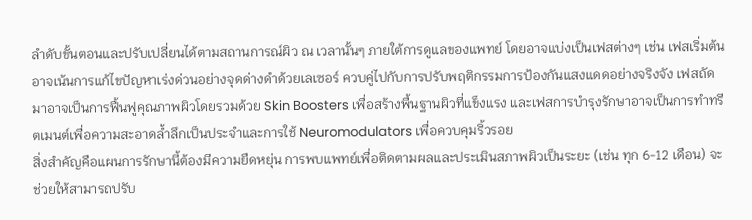ลำดับขั้นตอนและปรับเปลี่ยนได้ตามสถานการณ์ผิว ณ เวลานั้นๆ ภายใต้การดูแลของแพทย์ โดยอาจแบ่งเป็นเฟสต่างๆ เช่น เฟสเริ่มต้นอาจเน้นการแก้ไขปัญหาเร่งด่วนอย่างจุดด่างดำด้วยเลเซอร์ ควบคู่ไปกับการปรับพฤติกรรมการป้องกันแสงแดดอย่างจริงจัง เฟสถัดมาอาจเป็นการฟื้นฟูคุณภาพผิวโดยรวมด้วย Skin Boosters เพื่อสร้างพื้นฐานผิวที่แข็งแรง และเฟสการบำรุงรักษาอาจเป็นการทำทรีตเมนต์เพื่อความสะอาดล้ำลึกเป็นประจำและการใช้ Neuromodulators เพื่อควบคุมริ้วรอย
สิ่งสำคัญคือแผนการรักษานี้ต้องมีความยืดหยุ่น การพบแพทย์เพื่อติดตามผลและประเมินสภาพผิวเป็นระยะ (เช่น ทุก 6-12 เดือน) จะช่วยให้สามารถปรับ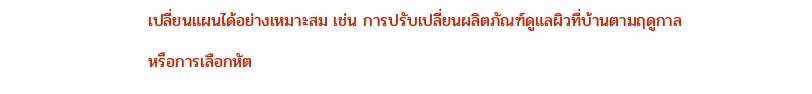เปลี่ยนแผนได้อย่างเหมาะสม เช่น การปรับเปลี่ยนผลิตภัณฑ์ดูแลผิวที่บ้านตามฤดูกาล หรือการเลือกหัต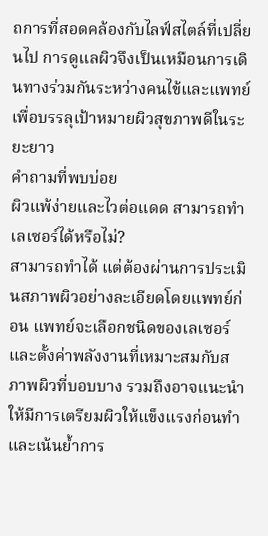ถการที่สอดคล้องกับไลฟ์สไตล์ที่เปลี่ยนไป การดูแลผิวจึงเป็นเหมือนการเดินทางร่วมกันระหว่างคนไข้และแพทย์ เพื่อบรรลุเป้าหมายผิวสุขภาพดีในระยะยาว
คำถามที่พบบ่อย
ผิวแพ้ง่ายและไวต่อแดด สามารถทำเลเซอร์ได้หรือไม่?
สามารถทำได้ แต่ต้องผ่านการประเมินสภาพผิวอย่างละเอียดโดยแพทย์ก่อน แพทย์จะเลือกชนิดของเลเซอร์และตั้งค่าพลังงานที่เหมาะสมกับสภาพผิวที่บอบบาง รวมถึงอาจแนะนำให้มีการเตรียมผิวให้แข็งแรงก่อนทำ และเน้นย้ำการ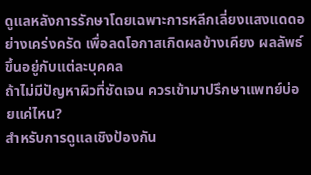ดูแลหลังการรักษาโดยเฉพาะการหลีกเลี่ยงแสงแดดอย่างเคร่งครัด เพื่อลดโอกาสเกิดผลข้างเคียง ผลลัพธ์ขึ้นอยู่กับแต่ละบุคคล
ถ้าไม่มีปัญหาผิวที่ชัดเจน ควรเข้ามาปรึกษาแพทย์บ่อยแค่ไหน?
สำหรับการดูแลเชิงป้องกัน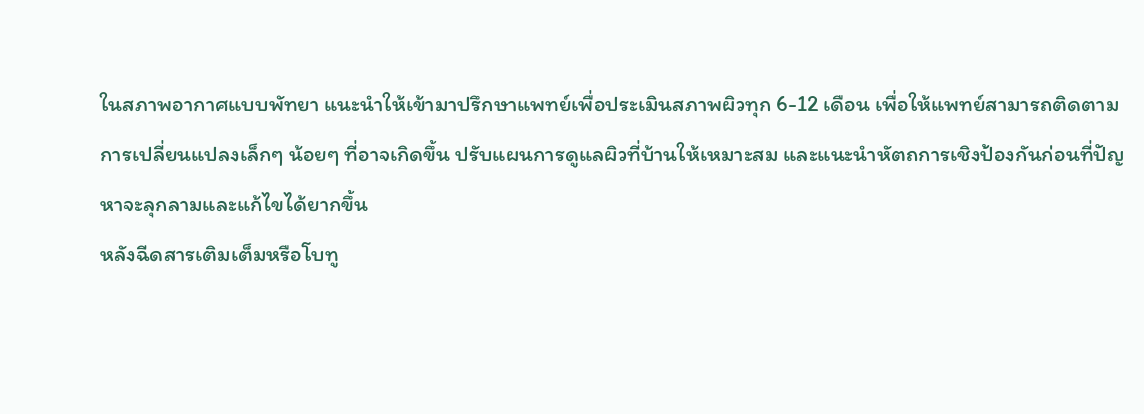ในสภาพอากาศแบบพัทยา แนะนำให้เข้ามาปรึกษาแพทย์เพื่อประเมินสภาพผิวทุก 6-12 เดือน เพื่อให้แพทย์สามารถติดตามการเปลี่ยนแปลงเล็กๆ น้อยๆ ที่อาจเกิดขึ้น ปรับแผนการดูแลผิวที่บ้านให้เหมาะสม และแนะนำหัตถการเชิงป้องกันก่อนที่ปัญหาจะลุกลามและแก้ไขได้ยากขึ้น
หลังฉีดสารเติมเต็มหรือโบทู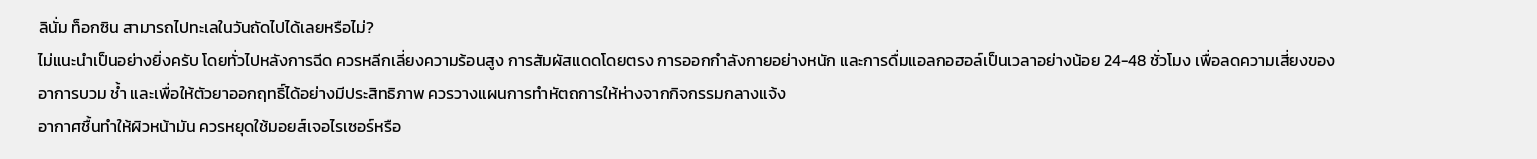ลินั่ม ท็อกซิน สามารถไปทะเลในวันถัดไปได้เลยหรือไม่?
ไม่แนะนำเป็นอย่างยิ่งครับ โดยทั่วไปหลังการฉีด ควรหลีกเลี่ยงความร้อนสูง การสัมผัสแดดโดยตรง การออกกำลังกายอย่างหนัก และการดื่มแอลกอฮอล์เป็นเวลาอย่างน้อย 24-48 ชั่วโมง เพื่อลดความเสี่ยงของอาการบวม ช้ำ และเพื่อให้ตัวยาออกฤทธิ์ได้อย่างมีประสิทธิภาพ ควรวางแผนการทำหัตถการให้ห่างจากกิจกรรมกลางแจ้ง
อากาศชื้นทำให้ผิวหน้ามัน ควรหยุดใช้มอยส์เจอไรเซอร์หรือ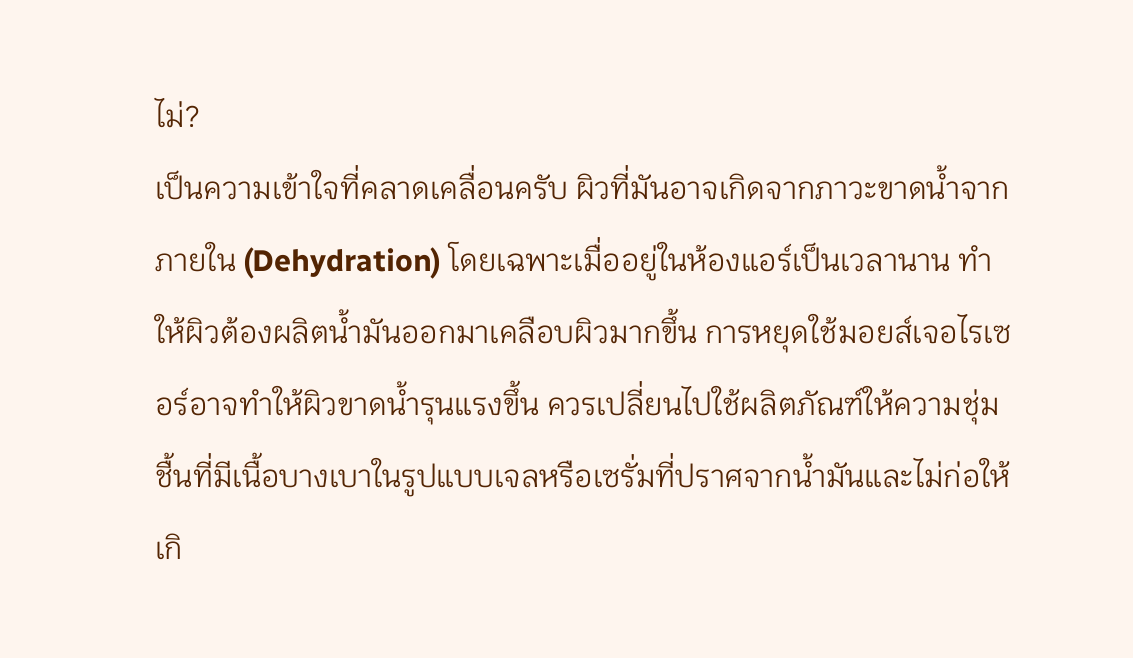ไม่?
เป็นความเข้าใจที่คลาดเคลื่อนครับ ผิวที่มันอาจเกิดจากภาวะขาดน้ำจากภายใน (Dehydration) โดยเฉพาะเมื่ออยู่ในห้องแอร์เป็นเวลานาน ทำให้ผิวต้องผลิตน้ำมันออกมาเคลือบผิวมากขึ้น การหยุดใช้มอยส์เจอไรเซอร์อาจทำให้ผิวขาดน้ำรุนแรงขึ้น ควรเปลี่ยนไปใช้ผลิตภัณฑ์ให้ความชุ่มชื้นที่มีเนื้อบางเบาในรูปแบบเจลหรือเซรั่มที่ปราศจากน้ำมันและไม่ก่อให้เกิ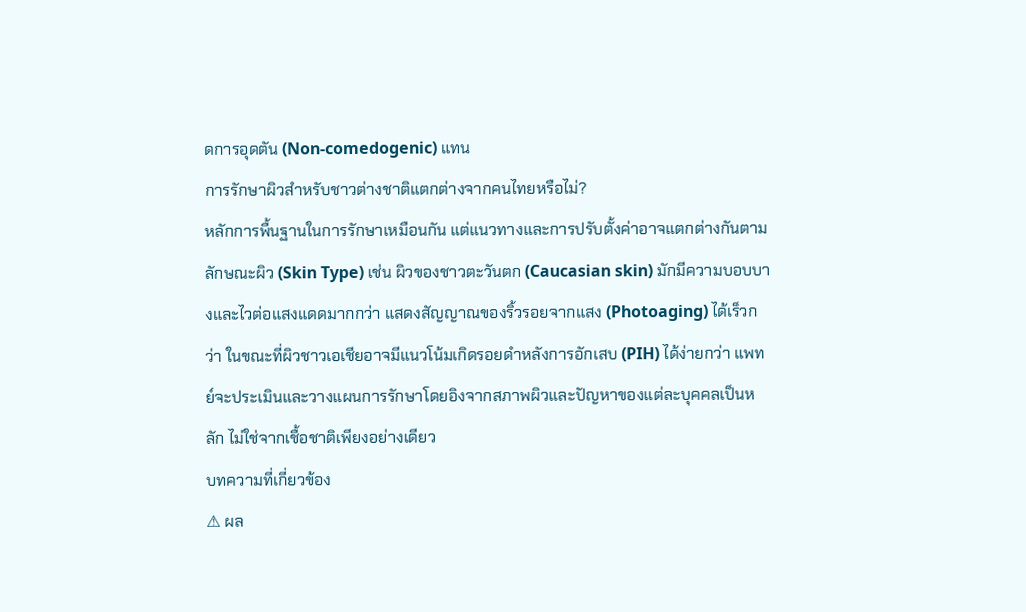ดการอุดตัน (Non-comedogenic) แทน
การรักษาผิวสำหรับชาวต่างชาติแตกต่างจากคนไทยหรือไม่?
หลักการพื้นฐานในการรักษาเหมือนกัน แต่แนวทางและการปรับตั้งค่าอาจแตกต่างกันตามลักษณะผิว (Skin Type) เช่น ผิวของชาวตะวันตก (Caucasian skin) มักมีความบอบบางและไวต่อแสงแดดมากกว่า แสดงสัญญาณของริ้วรอยจากแสง (Photoaging) ได้เร็วกว่า ในขณะที่ผิวชาวเอเชียอาจมีแนวโน้มเกิดรอยดำหลังการอักเสบ (PIH) ได้ง่ายกว่า แพทย์จะประเมินและวางแผนการรักษาโดยอิงจากสภาพผิวและปัญหาของแต่ละบุคคลเป็นหลัก ไม่ใช่จากเชื้อชาติเพียงอย่างเดียว
บทความที่เกี่ยวข้อง
⚠ ผล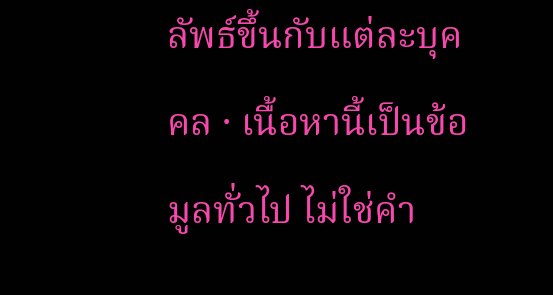ลัพธ์ขึ้นกับแต่ละบุคคล · เนื้อหานี้เป็นข้อมูลทั่วไป ไม่ใช่คำ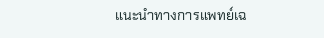แนะนำทางการแพทย์เฉ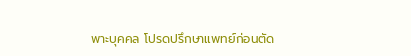พาะบุคคล โปรดปรึกษาแพทย์ก่อนตัด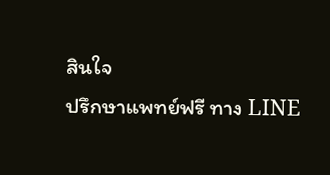สินใจ
ปรึกษาแพทย์ฟรี ทาง LINE